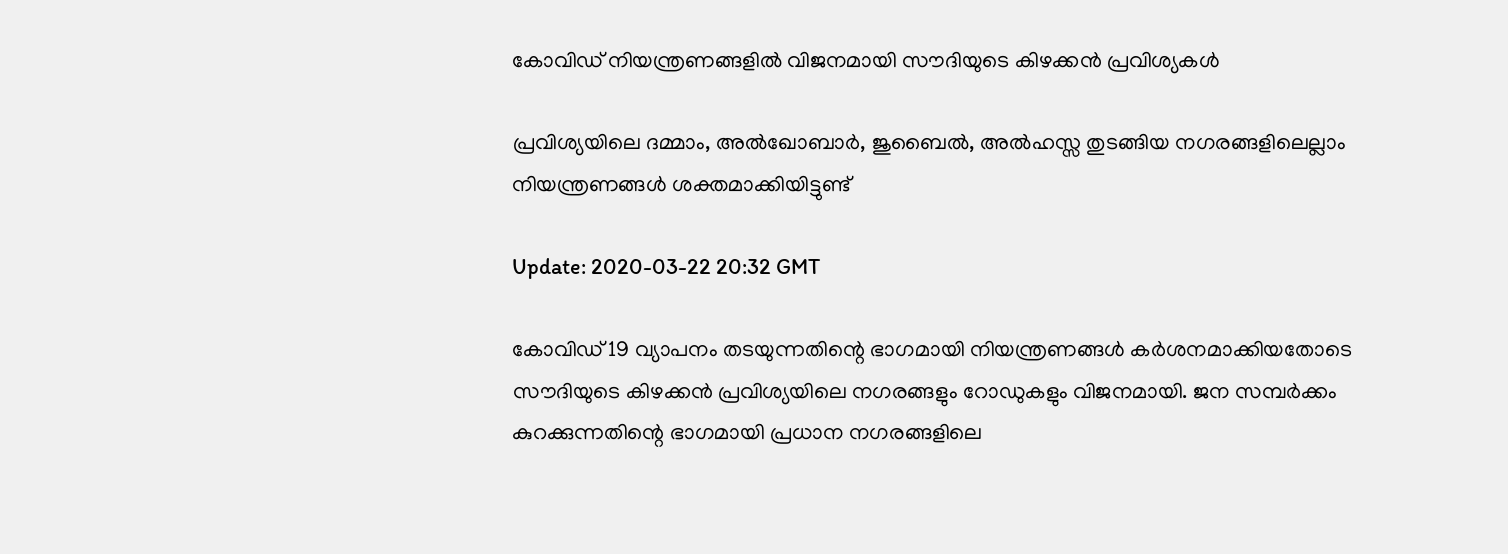കോവിഡ് നിയന്ത്രണങ്ങളില്‍ വിജനമായി സൗദിയുടെ കിഴക്കന്‍ പ്രവിശ്യകള്‍

പ്രവിശ്യയിലെ ദമ്മാം, അല്‍ഖോബാര്‍, ജുബൈല്‍, അല്‍ഹസ്സ തുടങ്ങിയ നഗരങ്ങളിലെല്ലാം നിയന്ത്രണങ്ങള്‍ ശക്തമാക്കിയിട്ടുണ്ട്

Update: 2020-03-22 20:32 GMT

കോവിഡ് 19 വ്യാപനം തടയുന്നതിന്റെ ഭാഗമായി നിയന്ത്രണങ്ങള്‍ കര്‍ശനമാക്കിയതോടെ സൗദിയുടെ കിഴക്കന്‍ പ്രവിശ്യയിലെ നഗരങ്ങളും റോഡുകളും വിജനമായി. ജന സമ്പര്‍ക്കം കുറക്കുന്നതിന്റെ ഭാഗമായി പ്രധാന നഗരങ്ങളിലെ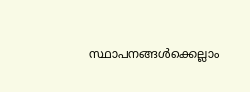സ്ഥാപനങ്ങള്‍ക്കെല്ലാം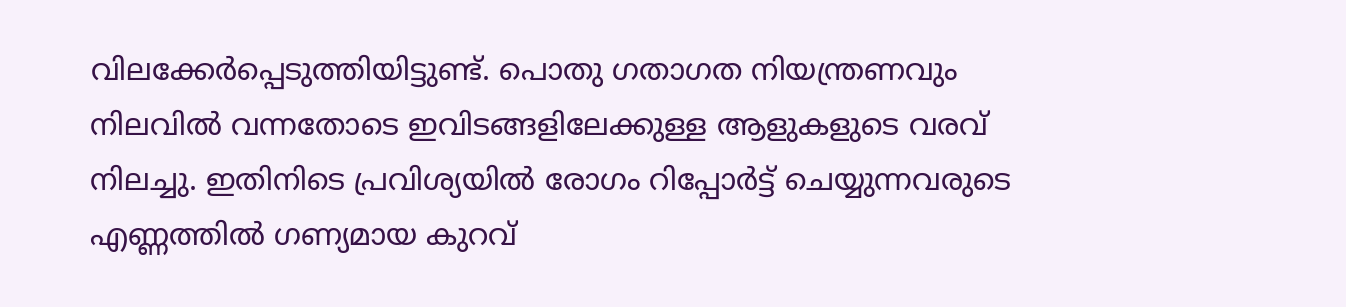വിലക്കേര്‍പ്പെടുത്തിയിട്ടുണ്ട്. പൊതു ഗതാഗത നിയന്ത്രണവും നിലവില്‍ വന്നതോടെ ഇവിടങ്ങളിലേക്കുള്ള ആളുകളുടെ വരവ് നിലച്ചു. ഇതിനിടെ പ്രവിശ്യയില്‍ രോഗം റിപ്പോര്‍ട്ട് ചെയ്യുന്നവരുടെ എണ്ണത്തില്‍ ഗണ്യമായ കുറവ്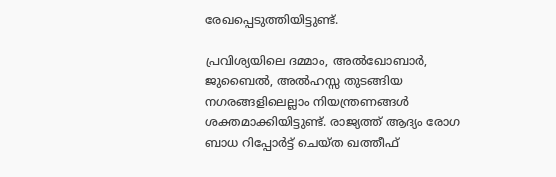രേഖപ്പെടുത്തിയിട്ടുണ്ട്.

പ്രവിശ്യയിലെ ദമ്മാം, അല്‍ഖോബാര്‍, ജുബൈല്‍, അല്‍ഹസ്സ തുടങ്ങിയ നഗരങ്ങളിലെല്ലാം നിയന്ത്രണങ്ങള്‍ ശക്തമാക്കിയിട്ടുണ്ട്. രാജ്യത്ത് ആദ്യം രോഗ ബാധ റിപ്പോര്‍ട്ട് ചെയ്ത ഖത്തീഫ്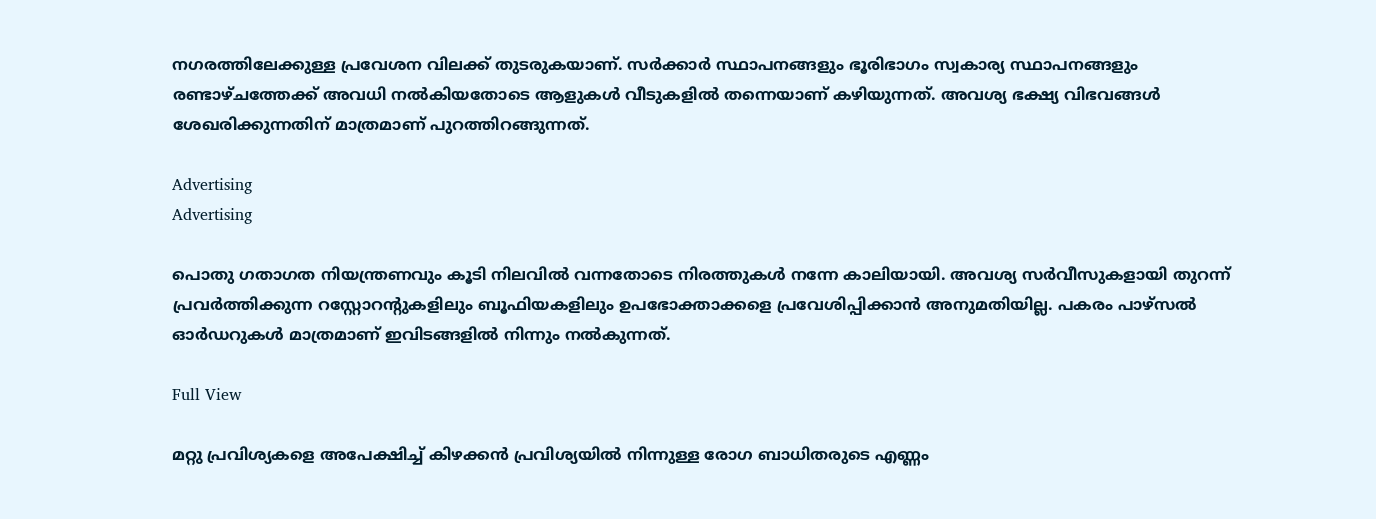നഗരത്തിലേക്കുള്ള പ്രവേശന വിലക്ക് തുടരുകയാണ്. സര്‍ക്കാര്‍ സ്ഥാപനങ്ങളും ഭൂരിഭാഗം സ്വകാര്യ സ്ഥാപനങ്ങളും രണ്ടാഴ്ചത്തേക്ക് അവധി നല്‍കിയതോടെ ആളുകള്‍ വീടുകളില്‍ തന്നെയാണ് കഴിയുന്നത്. അവശ്യ ഭക്ഷ്യ വിഭവങ്ങള്‍ ശേഖരിക്കുന്നതിന് മാത്രമാണ് പുറത്തിറങ്ങുന്നത്.

Advertising
Advertising

പൊതു ഗതാഗത നിയന്ത്രണവും കൂടി നിലവില്‍ വന്നതോടെ നിരത്തുകള്‍ നന്നേ കാലിയായി. അവശ്യ സര്‍വീസുകളായി തുറന്ന് പ്രവര്‍ത്തിക്കുന്ന റസ്റ്റോറന്റുകളിലും ബൂഫിയകളിലും ഉപഭോക്താക്കളെ പ്രവേശിപ്പിക്കാന്‍ അനുമതിയില്ല. പകരം പാഴ്‌സല്‍ ഓര്‍ഡറുകള്‍ മാത്രമാണ് ഇവിടങ്ങളില്‍ നിന്നും നല്‍കുന്നത്.

Full View

മറ്റു പ്രവിശ്യകളെ അപേക്ഷിച്ച് കിഴക്കന്‍ പ്രവിശ്യയില്‍ നിന്നുള്ള രോഗ ബാധിതരുടെ എണ്ണം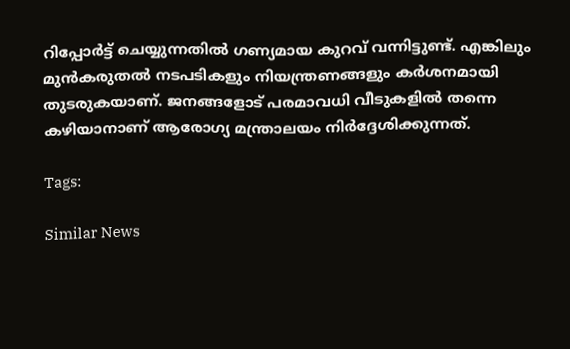റിപ്പോര്‍ട്ട് ചെയ്യുന്നതില്‍ ഗണ്യമായ കുറവ് വന്നിട്ടുണ്ട്. എങ്കിലും മുന്‍കരുതല്‍ നടപടികളും നിയന്ത്രണങ്ങളും കര്‍ശനമായി തുടരുകയാണ്. ജനങ്ങളോട് പരമാവധി വീടുകളില്‍ തന്നെ കഴിയാനാണ് ആരോഗ്യ മന്ത്രാലയം നിര്‍ദ്ദേശിക്കുന്നത്.

Tags:

Similar News